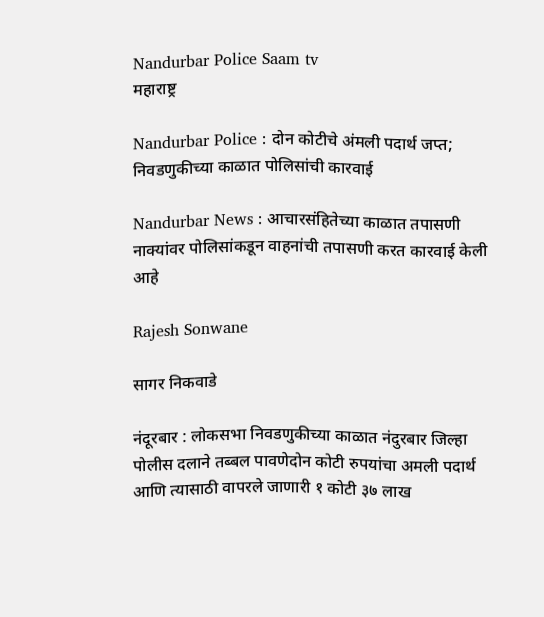Nandurbar Police Saam tv
महाराष्ट्र

Nandurbar Police : दोन कोटीचे अंमली पदार्थ जप्त; निवडणुकीच्या काळात पोलिसांची कारवाई

Nandurbar News : आचारसंहितेच्या काळात तपासणी नाक्यांवर पोलिसांकडून वाहनांची तपासणी करत कारवाई केली आहे

Rajesh Sonwane

सागर निकवाडे

नंदूरबार : लोकसभा निवडणुकीच्या काळात नंदुरबार जिल्हा पोलीस दलाने तब्बल पावणेदोन कोटी रुपयांचा अमली पदार्थ आणि त्यासाठी वापरले जाणारी १ कोटी ३७ लाख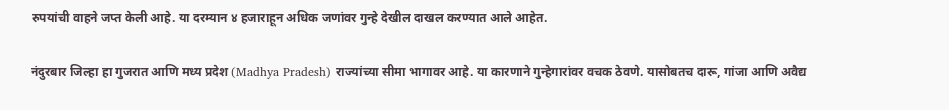रुपयांची वाहने जप्त केली आहे. या दरम्यान ४ हजाराहून अधिक जणांवर गुन्हे देखील दाखल करण्यात आले आहेत.

नंदुरबार जिल्हा हा गुजरात आणि मध्य प्रदेश (Madhya Pradesh) राज्यांच्या सीमा भागावर आहे. या कारणाने गुन्हेगारांवर वचक ठेवणे. यासोबतच दारू, गांजा आणि अवैद्य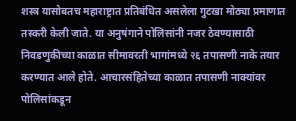शस्त्र यासोबतच महाराष्ट्रात प्रतिबंधित असलेला गुटखा मोठ्या प्रमाणात तस्करी केली जाते. या अनुषंगाने पोलिसांनी नजर ठेवण्यासाठी निवडणुकीच्या काळात सीमावरती भागांमध्ये २६ तपासणी नाके तयार करण्यात आले होते. आचारसंहितेच्या काळात तपासणी नाक्यांवर पोलिसांकडून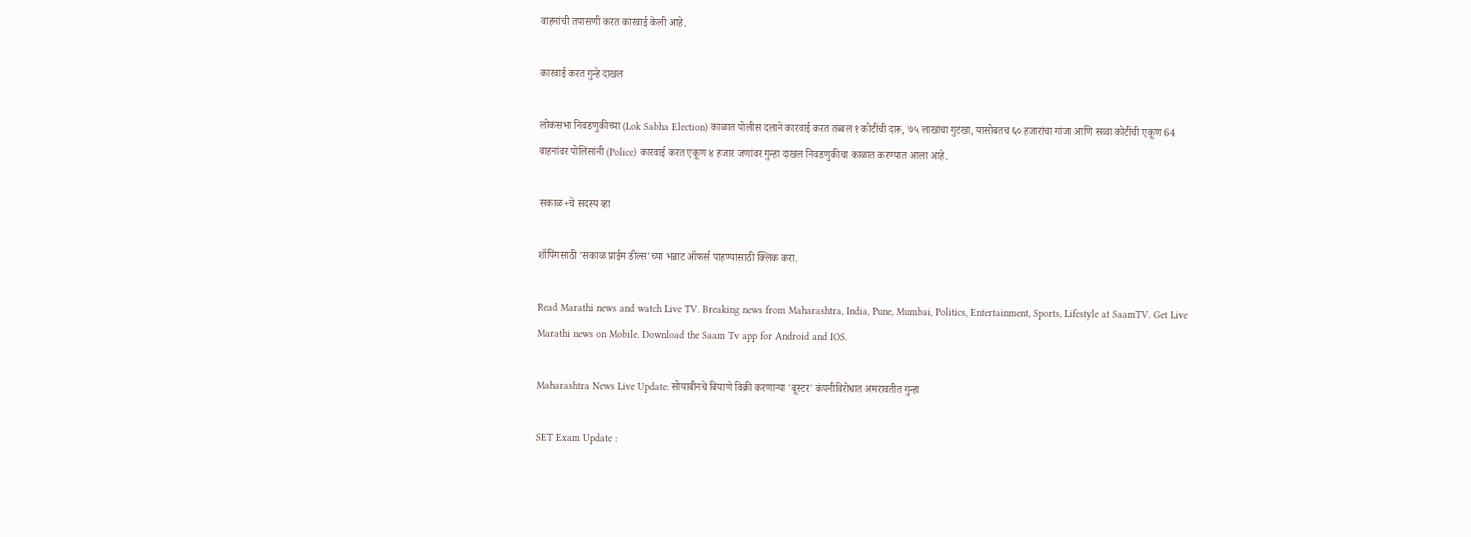वाहनांची तपासणी करत कारवाई केली आहे.

कारवाई करत गुन्हे दाखल

लोकसभा निवडणुकीच्या (Lok Sabha Election) काळात पोलीस दलाने कारवाई करत तब्बल १ कोटींची दारू, ७५ लाखांचा गुटखा, यासोबतच ६० हजारांचा गांजा आणि सव्वा कोटींची एकूण 64 वाहनांवर पोलिसांनी (Police) कारवाई करत एकूण ४ हजार जणांवर गुन्हा दाखल निवडणुकीचा काळात करण्यात आला आहे.

सकाळ+चे सदस्य व्हा

शॉपिंगसाठी 'सकाळ प्राईम डील्स'च्या भन्नाट ऑफर्स पाहण्यासाठी क्लिक करा.

Read Marathi news and watch Live TV. Breaking news from Maharashtra, India, Pune, Mumbai, Politics, Entertainment, Sports, Lifestyle at SaamTV. Get Live Marathi news on Mobile. Download the Saam Tv app for Android and IOS.

Maharashtra News Live Update: सोयाबीनचे बियाणे विक्री करणाऱ्या 'बूस्टर' कंपनीविरोधात अमरावतीत गुन्हा

SET Exam Update :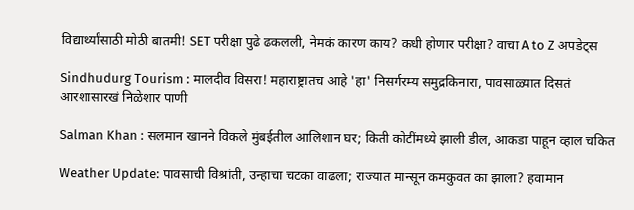विद्यार्थ्यांसाठी मोठी बातमी! SET परीक्षा पुढे ढकलली, नेमकं कारण काय? कधी होणार परीक्षा? वाचा A to Z अपडेट्स

Sindhudurg Tourism : मालदीव विसरा! महाराष्ट्रातच आहे 'हा' निसर्गरम्य समुद्रकिनारा, पावसाळ्यात दिसतं आरशासारखं निळेशार पाणी

Salman Khan : सलमान खानने विकले मुंबईतील आलिशान घर; किती कोटींमध्ये झाली डील, आकडा पाहून व्हाल चकित

Weather Update: पावसाची विश्रांती, उन्हाचा चटका वाढला; राज्यात मान्सून कमकुवत का झाला? हवामान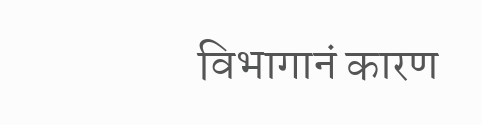विभागानं कारण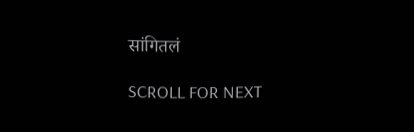सांगितलं

SCROLL FOR NEXT